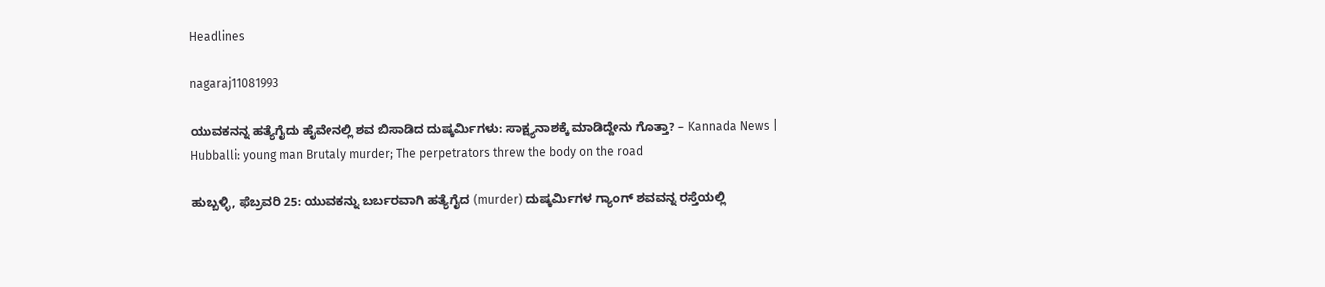Headlines

nagaraj11081993

ಯುವಕನನ್ನ ಹತ್ಯೆಗೈದು ಹೈವೇನಲ್ಲಿ ಶವ ಬಿಸಾಡಿದ ದುಷ್ಕರ್ಮಿಗಳು: ಸಾಕ್ಷ್ಯನಾಶಕ್ಕೆ ಮಾಡಿದ್ದೇನು ಗೊತ್ತಾ? – Kannada News | Hubballi: young man Brutaly murder; The perpetrators threw the body on the road

ಹುಬ್ಬಳ್ಳಿ, ಫೆಬ್ರವರಿ 25: ಯುವಕನ್ನು ಬರ್ಬರವಾಗಿ ಹತ್ಯೆಗೈದ (murder) ದುಷ್ಕರ್ಮಿಗಳ ಗ್ಯಾಂಗ್ ಶವವನ್ನ ರಸ್ತೆಯಲ್ಲಿ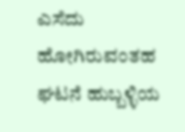ಎಸೆದು ಹೋಗಿರುವಂತಹ ಘಟನೆ ಹುಬ್ಬಳ್ಳಿಯ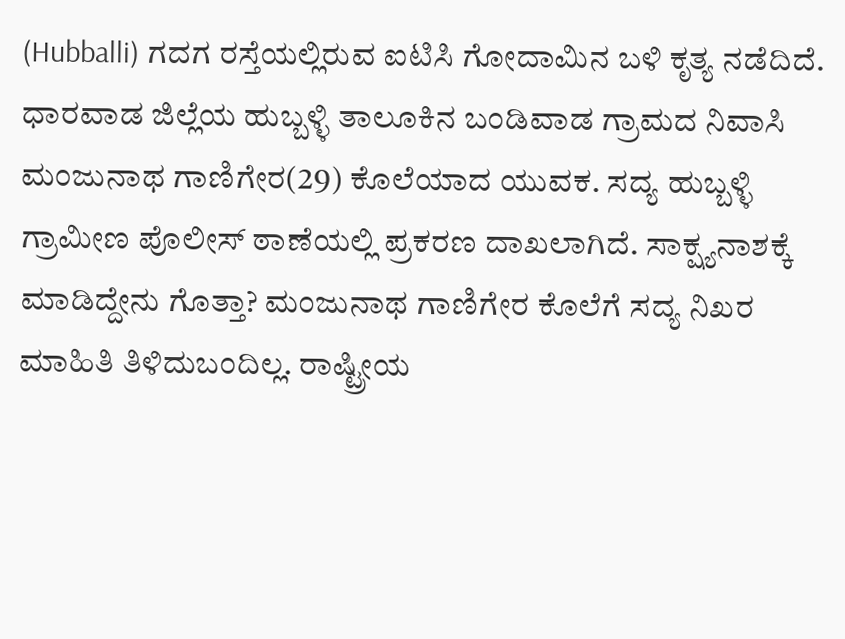(Hubballi) ಗದಗ ರಸ್ತೆಯಲ್ಲಿರುವ ಐಟಿಸಿ ಗೋದಾಮಿನ ಬಳಿ ಕೃತ್ಯ ನಡೆದಿದೆ. ಧಾರವಾಡ ಜಿಲ್ಲೆಯ ಹುಬ್ಬಳ್ಳಿ ತಾಲೂಕಿನ ಬಂಡಿವಾಡ ಗ್ರಾಮದ ನಿವಾಸಿ ಮಂಜುನಾಥ ಗಾಣಿಗೇರ(29) ಕೊಲೆಯಾದ ಯುವಕ. ಸದ್ಯ ಹುಬ್ಬಳ್ಳಿ ಗ್ರಾಮೀಣ ಪೊಲೀಸ್ ಠಾಣೆಯಲ್ಲಿ ಪ್ರಕರಣ ದಾಖಲಾಗಿದೆ. ಸಾಕ್ಷ್ಯನಾಶಕ್ಕೆ ಮಾಡಿದ್ದೇನು ಗೊತ್ತಾ? ಮಂಜುನಾಥ ಗಾಣಿಗೇರ ಕೊಲೆಗೆ ಸದ್ಯ ನಿಖರ ಮಾಹಿತಿ ತಿಳಿದುಬಂದಿಲ್ಲ. ರಾಷ್ಟ್ರೀಯ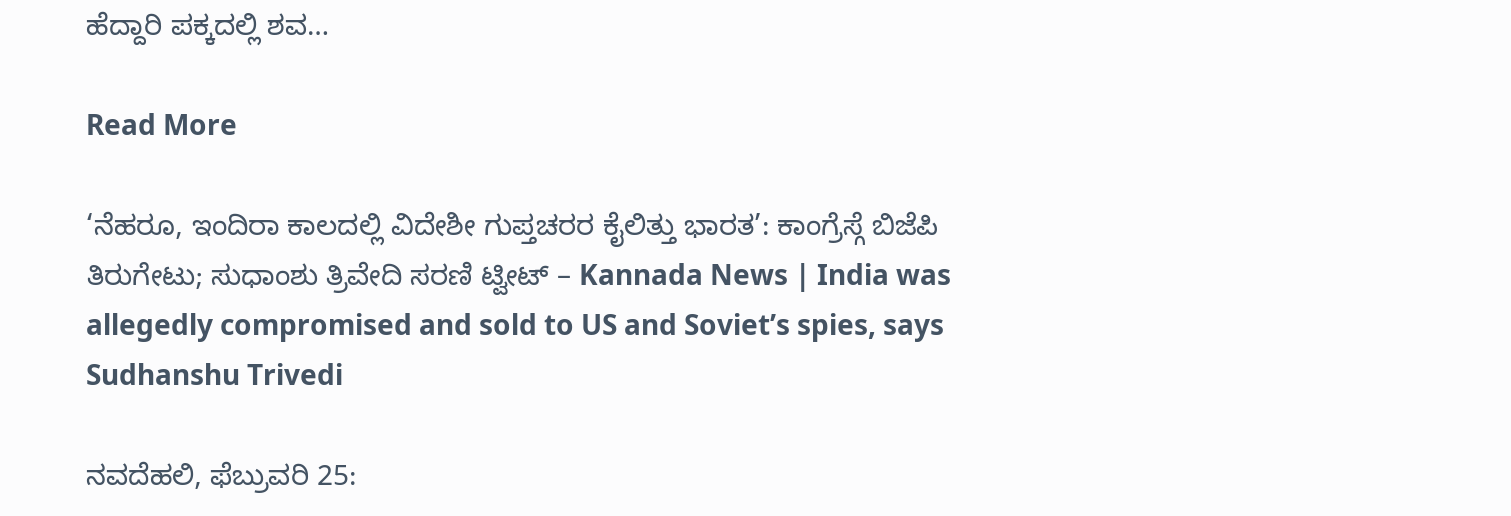ಹೆದ್ದಾರಿ ಪಕ್ಕದಲ್ಲಿ ಶವ…

Read More

‘ನೆಹರೂ, ಇಂದಿರಾ ಕಾಲದಲ್ಲಿ ವಿದೇಶೀ ಗುಪ್ತಚರರ ಕೈಲಿತ್ತು ಭಾರತ’: ಕಾಂಗ್ರೆಸ್ಗೆ ಬಿಜೆಪಿ ತಿರುಗೇಟು; ಸುಧಾಂಶು ತ್ರಿವೇದಿ ಸರಣಿ ಟ್ವೀಟ್ – Kannada News | India was allegedly compromised and sold to US and Soviet’s spies, says Sudhanshu Trivedi

ನವದೆಹಲಿ, ಫೆಬ್ರುವರಿ 25: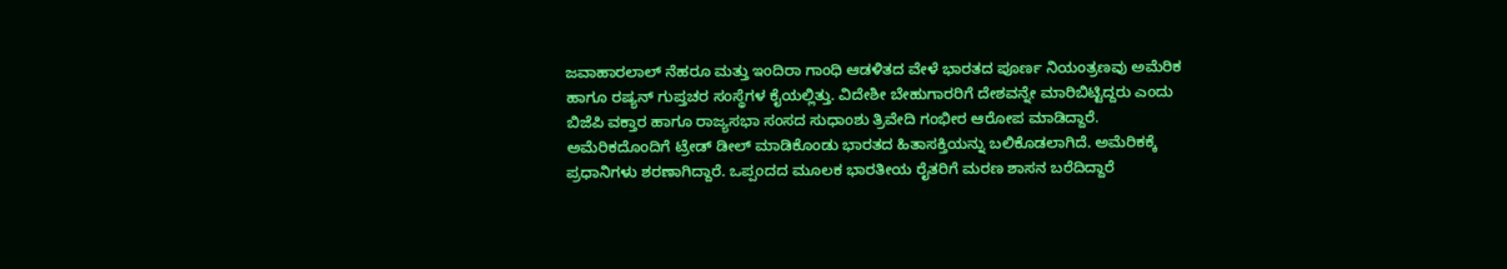ಜವಾಹಾರಲಾಲ್ ನೆಹರೂ ಮತ್ತು ಇಂದಿರಾ ಗಾಂಧಿ ಆಡಳಿತದ ವೇಳೆ ಭಾರತದ ಪೂರ್ಣ ನಿಯಂತ್ರಣವು ಅಮೆರಿಕ ಹಾಗೂ ರಷ್ಯನ್ ಗುಪ್ತಚರ ಸಂಸ್ಥೆಗಳ ಕೈಯಲ್ಲಿತ್ತು. ವಿದೇಶೀ ಬೇಹುಗಾರರಿಗೆ ದೇಶವನ್ನೇ ಮಾರಿಬಿಟ್ಟಿದ್ದರು ಎಂದು ಬಿಜೆಪಿ ವಕ್ತಾರ ಹಾಗೂ ರಾಜ್ಯಸಭಾ ಸಂಸದ ಸುಧಾಂಶು ತ್ರಿವೇದಿ ಗಂಭೀರ ಆರೋಪ ಮಾಡಿದ್ದಾರೆ. ಅಮೆರಿಕದೊಂದಿಗೆ ಟ್ರೇಡ್ ಡೀಲ್ ಮಾಡಿಕೊಂಡು ಭಾರತದ ಹಿತಾಸಕ್ತಿಯನ್ನು ಬಲಿಕೊಡಲಾಗಿದೆ. ಅಮೆರಿಕಕ್ಕೆ ಪ್ರಧಾನಿಗಳು ಶರಣಾಗಿದ್ದಾರೆ. ಒಪ್ಪಂದದ ಮೂಲಕ ಭಾರತೀಯ ರೈತರಿಗೆ ಮರಣ ಶಾಸನ ಬರೆದಿದ್ದಾರೆ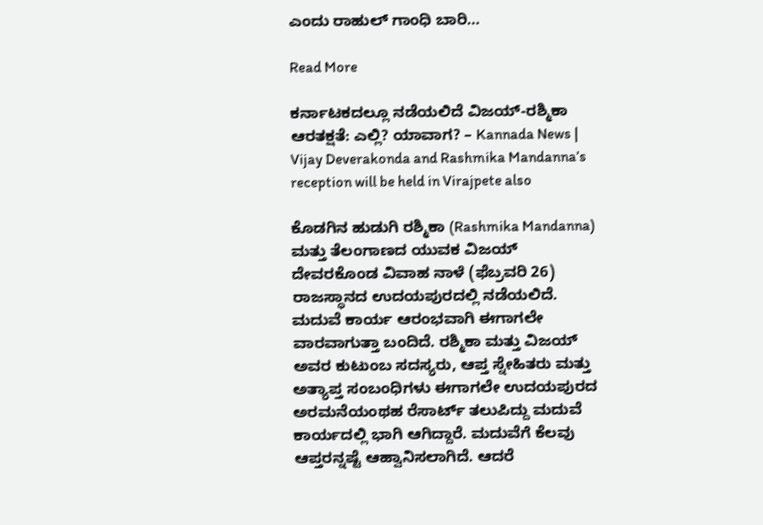ಎಂದು ರಾಹುಲ್ ಗಾಂಧಿ ಬಾರಿ…

Read More

ಕರ್ನಾಟಕದಲ್ಲೂ ನಡೆಯಲಿದೆ ವಿಜಯ್-ರಶ್ಮಿಕಾ ಆರತಕ್ಷತೆ: ಎಲ್ಲಿ? ಯಾವಾಗ? – Kannada News | Vijay Deverakonda and Rashmika Mandanna’s reception will be held in Virajpete also

ಕೊಡಗಿನ ಹುಡುಗಿ ರಶ್ಮಿಕಾ (Rashmika Mandanna) ಮತ್ತು ತೆಲಂಗಾಣದ ಯುವಕ ವಿಜಯ್ ದೇವರಕೊಂಡ ವಿವಾಹ ನಾಳೆ (ಫೆಬ್ರವರಿ 26) ರಾಜಸ್ಥಾನದ ಉದಯಪುರದಲ್ಲಿ ನಡೆಯಲಿದೆ. ಮದುವೆ ಕಾರ್ಯ ಆರಂಭವಾಗಿ ಈಗಾಗಲೇ ವಾರವಾಗುತ್ತಾ ಬಂದಿದೆ. ರಶ್ಮಿಕಾ ಮತ್ತು ವಿಜಯ್ ಅವರ ಕುಟುಂಬ ಸದಸ್ಯರು, ಆಪ್ತ ಸ್ನೇಹಿತರು ಮತ್ತು ಅತ್ಯಾಪ್ತ ಸಂಬಂಧಿಗಳು ಈಗಾಗಲೇ ಉದಯಪುರದ ಅರಮನೆಯಂಥಹ ರೆಸಾರ್ಟ್ ತಲುಪಿದ್ದು ಮದುವೆ ಕಾರ್ಯದಲ್ಲಿ ಭಾಗಿ ಆಗಿದ್ದಾರೆ. ಮದುವೆಗೆ ಕೆಲವು ಆಪ್ತರನ್ನಷ್ಟೆ ಆಹ್ವಾನಿಸಲಾಗಿದೆ. ಆದರೆ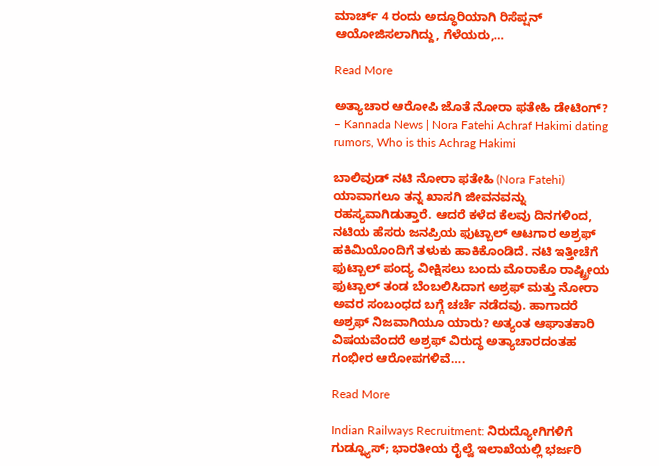ಮಾರ್ಚ್ 4 ರಂದು ಅದ್ಧೂರಿಯಾಗಿ ರಿಸೆಪ್ಷನ್ ಆಯೋಜಿಸಲಾಗಿದ್ದು, ಗೆಳೆಯರು,…

Read More

ಅತ್ಯಾಚಾರ ಆರೋಪಿ ಜೊತೆ ನೋರಾ ಫತೇಹಿ ಡೇಟಿಂಗ್? – Kannada News | Nora Fatehi Achraf Hakimi dating rumors, Who is this Achrag Hakimi

ಬಾಲಿವುಡ್ ನಟಿ ನೋರಾ ಫತೇಹಿ (Nora Fatehi) ಯಾವಾಗಲೂ ತನ್ನ ಖಾಸಗಿ ಜೀವನವನ್ನು ರಹಸ್ಯವಾಗಿಡುತ್ತಾರೆ. ಆದರೆ ಕಳೆದ ಕೆಲವು ದಿನಗಳಿಂದ, ನಟಿಯ ಹೆಸರು ಜನಪ್ರಿಯ ಫುಟ್ಬಾಲ್ ಆಟಗಾರ ಅಶ್ರಫ್ ಹಕಿಮಿಯೊಂದಿಗೆ ತಳುಕು ಹಾಕಿಕೊಂಡಿದೆ. ನಟಿ ಇತ್ತೀಚೆಗೆ ಫುಟ್ಬಾಲ್ ಪಂದ್ಯ ವೀಕ್ಷಿಸಲು ಬಂದು ಮೊರಾಕೊ ರಾಷ್ಟ್ರೀಯ ಫುಟ್ಬಾಲ್ ತಂಡ ಬೆಂಬಲಿಸಿದಾಗ ಅಶ್ರಫ್ ಮತ್ತು ನೋರಾ ಅವರ ಸಂಬಂಧದ ಬಗ್ಗೆ ಚರ್ಚೆ ನಡೆದವು. ಹಾಗಾದರೆ ಅಶ್ರಫ್ ನಿಜವಾಗಿಯೂ ಯಾರು? ಅತ್ಯಂತ ಆಘಾತಕಾರಿ ವಿಷಯವೆಂದರೆ ಅಶ್ರಫ್ ವಿರುದ್ಧ ಅತ್ಯಾಚಾರದಂತಹ ಗಂಭೀರ ಆರೋಪಗಳಿವೆ….

Read More

Indian Railways Recruitment: ನಿರುದ್ಯೋಗಿಗಳಿಗೆ ಗುಡ್ನ್ಯೂಸ್; ಭಾರತೀಯ ರೈಲ್ವೆ ಇಲಾಖೆಯಲ್ಲಿ ಭರ್ಜರಿ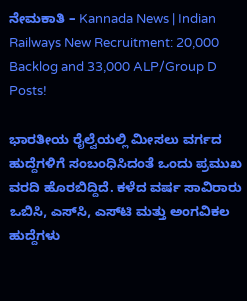ನೇಮಕಾತಿ – Kannada News | Indian Railways New Recruitment: 20,000 Backlog and 33,000 ALP/Group D Posts!

ಭಾರತೀಯ ರೈಲ್ವೆಯಲ್ಲಿ ಮೀಸಲು ವರ್ಗದ ಹುದ್ದೆಗಳಿಗೆ ಸಂಬಂಧಿಸಿದಂತೆ ಒಂದು ಪ್ರಮುಖ ವರದಿ ಹೊರಬಿದ್ದಿದೆ. ಕಳೆದ ವರ್ಷ ಸಾವಿರಾರು ಒಬಿಸಿ, ಎಸ್‌ಸಿ, ಎಸ್‌ಟಿ ಮತ್ತು ಅಂಗವಿಕಲ ಹುದ್ದೆಗಳು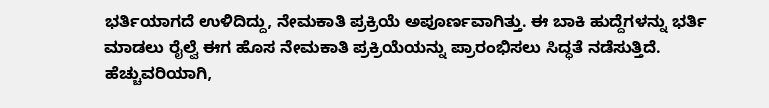ಭರ್ತಿಯಾಗದೆ ಉಳಿದಿದ್ದು, ನೇಮಕಾತಿ ಪ್ರಕ್ರಿಯೆ ಅಪೂರ್ಣವಾಗಿತ್ತು. ಈ ಬಾಕಿ ಹುದ್ದೆಗಳನ್ನು ಭರ್ತಿ ಮಾಡಲು ರೈಲ್ವೆ ಈಗ ಹೊಸ ನೇಮಕಾತಿ ಪ್ರಕ್ರಿಯೆಯನ್ನು ಪ್ರಾರಂಭಿಸಲು ಸಿದ್ಧತೆ ನಡೆಸುತ್ತಿದೆ. ಹೆಚ್ಚುವರಿಯಾಗಿ,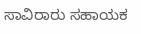ಸಾವಿರಾರು ಸಹಾಯಕ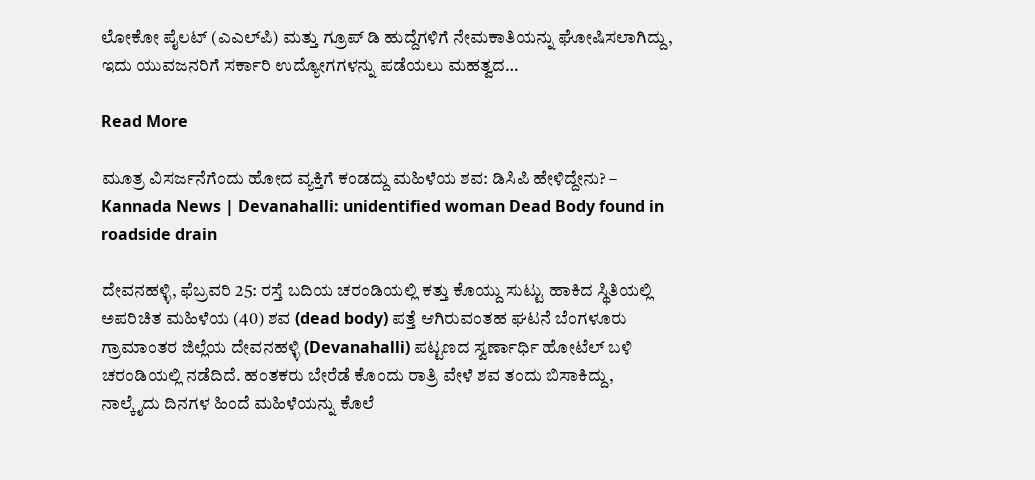ಲೋಕೋ ಪೈಲಟ್ (ಎಎಲ್‌ಪಿ) ಮತ್ತು ಗ್ರೂಪ್ ಡಿ ಹುದ್ದೆಗಳಿಗೆ ನೇಮಕಾತಿಯನ್ನು ಘೋಷಿಸಲಾಗಿದ್ದು, ಇದು ಯುವಜನರಿಗೆ ಸರ್ಕಾರಿ ಉದ್ಯೋಗಗಳನ್ನು ಪಡೆಯಲು ಮಹತ್ವದ…

Read More

ಮೂತ್ರ ವಿಸರ್ಜನೆಗೆಂದು ಹೋದ ವ್ಯಕ್ತಿಗೆ ಕಂಡದ್ದು ಮಹಿಳೆಯ ಶವ: ಡಿಸಿಪಿ ಹೇಳಿದ್ದೇನು? – Kannada News | Devanahalli: unidentified woman Dead Body found in roadside drain

ದೇವನಹಳ್ಳಿ, ಫೆಬ್ರವರಿ 25: ರಸ್ತೆ ಬದಿಯ ಚರಂಡಿಯಲ್ಲಿ ಕತ್ತು ಕೊಯ್ದು ಸುಟ್ಟು ಹಾಕಿದ ಸ್ಥಿತಿಯಲ್ಲಿ ಅಪರಿಚಿತ ಮಹಿಳೆಯ (40) ಶವ (dead body) ಪತ್ತೆ ಆಗಿರುವಂತಹ ಘಟನೆ ಬೆಂಗಳೂರು ಗ್ರಾಮಾಂತರ ಜಿಲ್ಲೆಯ ದೇವನಹಳ್ಳಿ (Devanahalli) ಪಟ್ಟಣದ ಸ್ವರ್ಣಾರ್ಧಿ ಹೋಟೆಲ್ ಬಳಿ ಚರಂಡಿಯಲ್ಲಿ ನಡೆದಿದೆ. ಹಂತಕರು ಬೇರೆಡೆ ಕೊಂದು ರಾತ್ರಿ ವೇಳೆ ಶವ ತಂದು ಬಿಸಾಕಿದ್ದು, ನಾಲ್ಕೈದು ದಿನಗಳ ಹಿಂದೆ ಮಹಿಳೆಯನ್ನು ಕೊಲೆ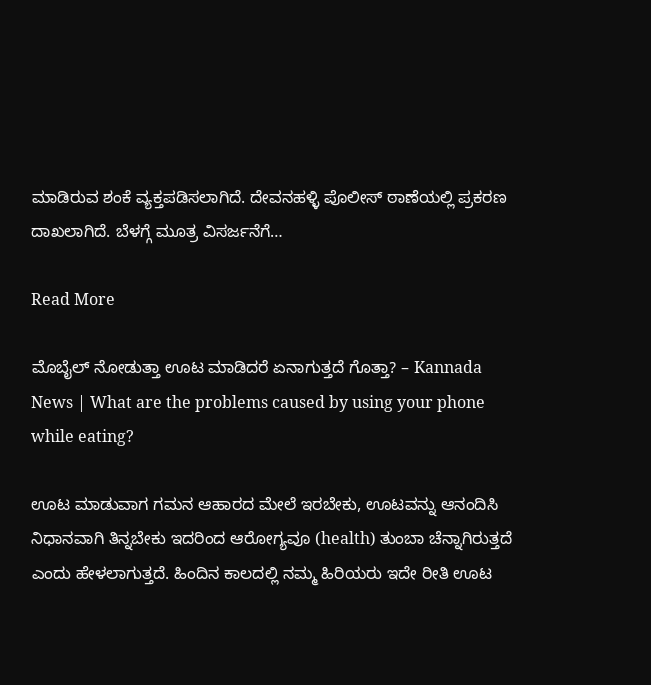ಮಾಡಿರುವ ಶಂಕೆ ವ್ಯಕ್ತಪಡಿಸಲಾಗಿದೆ. ದೇವನಹಳ್ಳಿ ಪೊಲೀಸ್ ಠಾಣೆಯಲ್ಲಿ ಪ್ರಕರಣ ದಾಖಲಾಗಿದೆ. ಬೆಳಗ್ಗೆ ಮೂತ್ರ ವಿಸರ್ಜನೆಗೆ…

Read More

ಮೊಬೈಲ್‌ ನೋಡುತ್ತಾ ಊಟ ಮಾಡಿದರೆ ಏನಾಗುತ್ತದೆ ಗೊತ್ತಾ? – Kannada News | What are the problems caused by using your phone while eating?

ಊಟ ಮಾಡುವಾಗ ಗಮನ ಆಹಾರದ ಮೇಲೆ ಇರಬೇಕು, ಊಟವನ್ನು ಆನಂದಿಸಿ ನಿಧಾನವಾಗಿ ತಿನ್ನಬೇಕು ಇದರಿಂದ ಆರೋಗ್ಯವೂ (health) ತುಂಬಾ ಚೆನ್ನಾಗಿರುತ್ತದೆ ಎಂದು ಹೇಳಲಾಗುತ್ತದೆ. ಹಿಂದಿನ ಕಾಲದಲ್ಲಿ ನಮ್ಮ ಹಿರಿಯರು ಇದೇ ರೀತಿ ಊಟ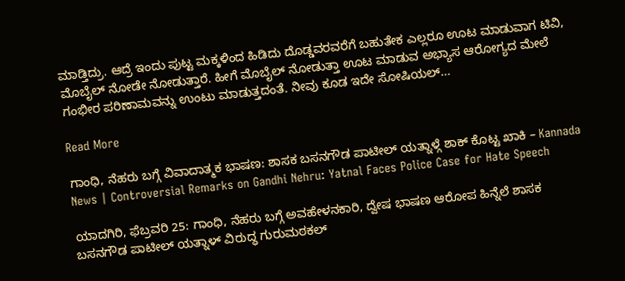ಮಾಡ್ತಿದ್ರು. ಆದ್ರೆ ಇಂದು ಪುಟ್ಟ ಮಕ್ಕಳಿಂದ ಹಿಡಿದು ದೊಡ್ಡವರವರೆಗೆ ಬಹುತೇಕ ಎಲ್ಲರೂ ಊಟ ಮಾಡುವಾಗ ಟಿವಿ, ಮೊಬೈಲ್‌ ನೋಡೇ ನೋಡುತ್ತಾರೆ. ಹೀಗೆ ಮೊಬೈಲ್‌ ನೋಡುತ್ತಾ ಊಟ ಮಾಡುವ ಅಭ್ಯಾಸ ಆರೋಗ್ಯದ ಮೇಲೆ ಗಂಭೀರ ಪರಿಣಾಮವನ್ನು ಉಂಟು ಮಾಡುತ್ತದಂತೆ. ನೀವು ಕೂಡ ಇದೇ ಸೋಷಿಯಲ್‌…

Read More

ಗಾಂಧಿ, ನೆಹರು ಬಗ್ಗೆ ವಿವಾದಾತ್ಮಕ ಭಾಷಣ: ಶಾಸಕ ಬಸನಗೌಡ ಪಾಟೀಲ್ ಯತ್ನಾಳ್ಗೆ ಶಾಕ್ ಕೊಟ್ಟ ಖಾಕಿ – Kannada News | Controversial Remarks on Gandhi Nehru: Yatnal Faces Police Case for Hate Speech

ಯಾದಗಿರಿ, ಫೆಬ್ರವರಿ 25: ಗಾಂಧಿ, ನೆಹರು ಬಗ್ಗೆ ಅವಹೇಳನಕಾರಿ, ದ್ವೇಷ ಭಾಷಣ ಆರೋಪ ಹಿನ್ನೆಲೆ ಶಾಸಕ ಬಸನಗೌಡ ಪಾಟೀಲ್ ಯತ್ನಾಳ್ ವಿರುದ್ಧ ಗುರುಮಠಕಲ್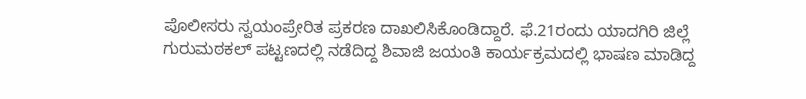ಪೊಲೀಸರು ಸ್ವಯಂಪ್ರೇರಿತ ಪ್ರಕರಣ ದಾಖಲಿಸಿಕೊಂಡಿದ್ದಾರೆ. ಫೆ.21ರಂದು ಯಾದಗಿರಿ ಜಿಲ್ಲೆ ಗುರುಮಠಕಲ್ ಪಟ್ಟಣದಲ್ಲಿ ನಡೆದಿದ್ದ ಶಿವಾಜಿ ಜಯಂತಿ ಕಾರ್ಯಕ್ರಮದಲ್ಲಿ ಭಾಷಣ ಮಾಡಿದ್ದ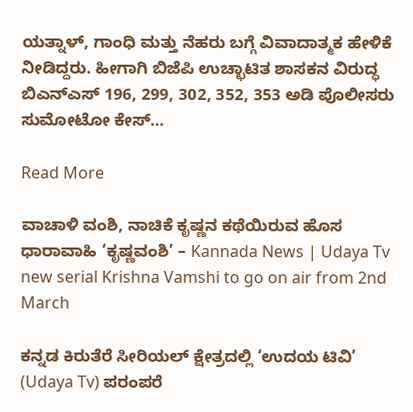ಯತ್ನಾಳ್, ಗಾಂಧಿ ಮತ್ತು ನೆಹರು ಬಗ್ಗೆ ವಿವಾದಾತ್ಮಕ ಹೇಳಿಕೆ ನೀಡಿದ್ದರು. ಹೀಗಾಗಿ ಬಿಜೆಪಿ ಉಚ್ಛಾಟಿತ ಶಾಸಕನ ವಿರುದ್ಧ ಬಿಎನ್‌ಎಸ್ 196, 299, 302, 352, 353 ಅಡಿ ಪೊಲೀಸರು ಸುಮೋಟೋ ಕೇಸ್…

Read More

ವಾಚಾಳಿ ವಂಶಿ, ನಾಚಿಕೆ ಕೃಷ್ಣನ ಕಥೆಯಿರುವ ಹೊಸ ಧಾರಾವಾಹಿ ‘ಕೃಷ್ಣವಂಶಿ’ – Kannada News | Udaya Tv new serial Krishna Vamshi to go on air from 2nd March

ಕನ್ನಡ ಕಿರುತೆರೆ ಸೀರಿಯಲ್ ಕ್ಷೇತ್ರದಲ್ಲಿ ‘ಉದಯ ಟಿವಿ’ (Udaya Tv) ಪರಂಪರೆ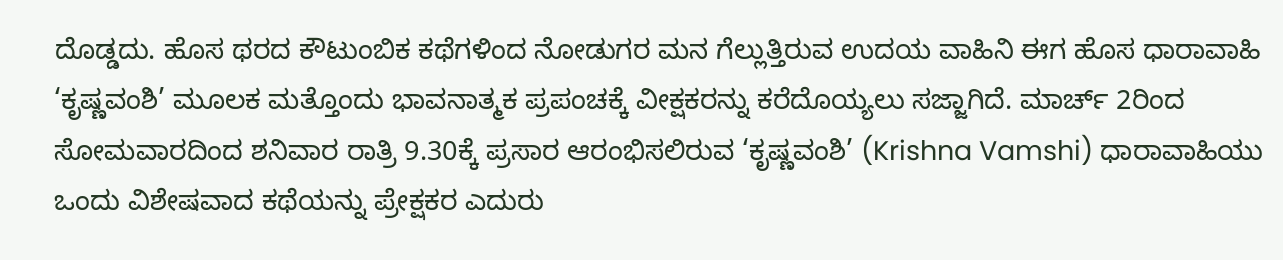ದೊಡ್ಡದು. ಹೊಸ ಥರದ ಕೌಟುಂಬಿಕ ಕಥೆಗಳಿಂದ ನೋಡುಗರ ಮನ ಗೆಲ್ಲುತ್ತಿರುವ ಉದಯ ವಾಹಿನಿ ಈಗ ಹೊಸ ಧಾರಾವಾಹಿ ‘ಕೃಷ್ಣವಂಶಿ’ ಮೂಲಕ ಮತ್ತೊಂದು ಭಾವನಾತ್ಮಕ ಪ್ರಪಂಚಕ್ಕೆ ವೀಕ್ಷಕರನ್ನು ಕರೆದೊಯ್ಯಲು ಸಜ್ಜಾಗಿದೆ. ಮಾರ್ಚ್ 2ರಿಂದ ಸೋಮವಾರದಿಂದ ಶನಿವಾರ ರಾತ್ರಿ 9.30ಕ್ಕೆ ಪ್ರಸಾರ ಆರಂಭಿಸಲಿರುವ ‘ಕೃಷ್ಣವಂಶಿ’ (Krishna Vamshi) ಧಾರಾವಾಹಿಯು ಒಂದು ವಿಶೇಷವಾದ ಕಥೆಯನ್ನು ಪ್ರೇಕ್ಷಕರ ಎದುರು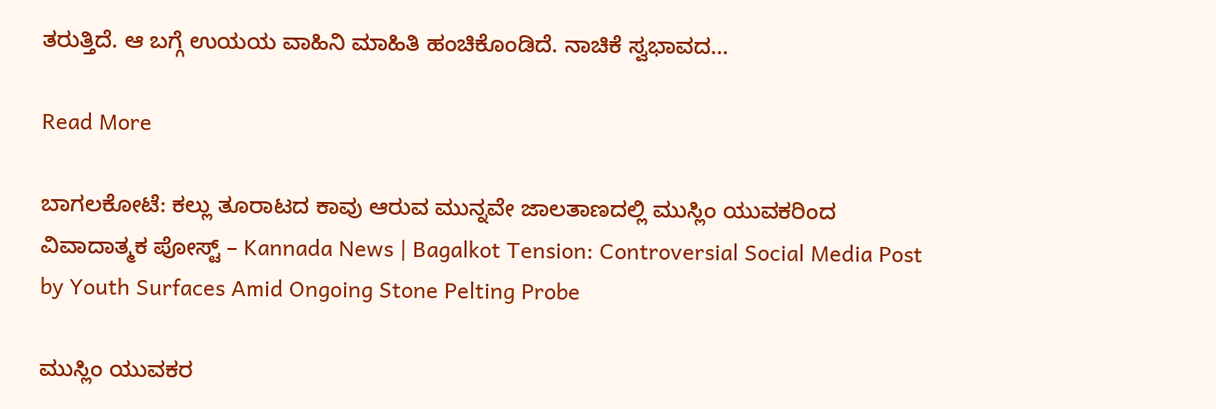ತರುತ್ತಿದೆ. ಆ ಬಗ್ಗೆ ಉಯಯ ವಾಹಿನಿ ಮಾಹಿತಿ ಹಂಚಿಕೊಂಡಿದೆ. ನಾಚಿಕೆ ಸ್ವಭಾವದ…

Read More

ಬಾಗಲಕೋಟೆ: ಕಲ್ಲು ತೂರಾಟದ ಕಾವು ಆರುವ ಮುನ್ನವೇ ಜಾಲತಾಣದಲ್ಲಿ ಮುಸ್ಲಿಂ ಯುವಕರಿಂದ ವಿವಾದಾತ್ಮಕ ಪೋಸ್ಟ್ – Kannada News | Bagalkot Tension: Controversial Social Media Post by Youth Surfaces Amid Ongoing Stone Pelting Probe

ಮುಸ್ಲಿಂ ಯುವಕರ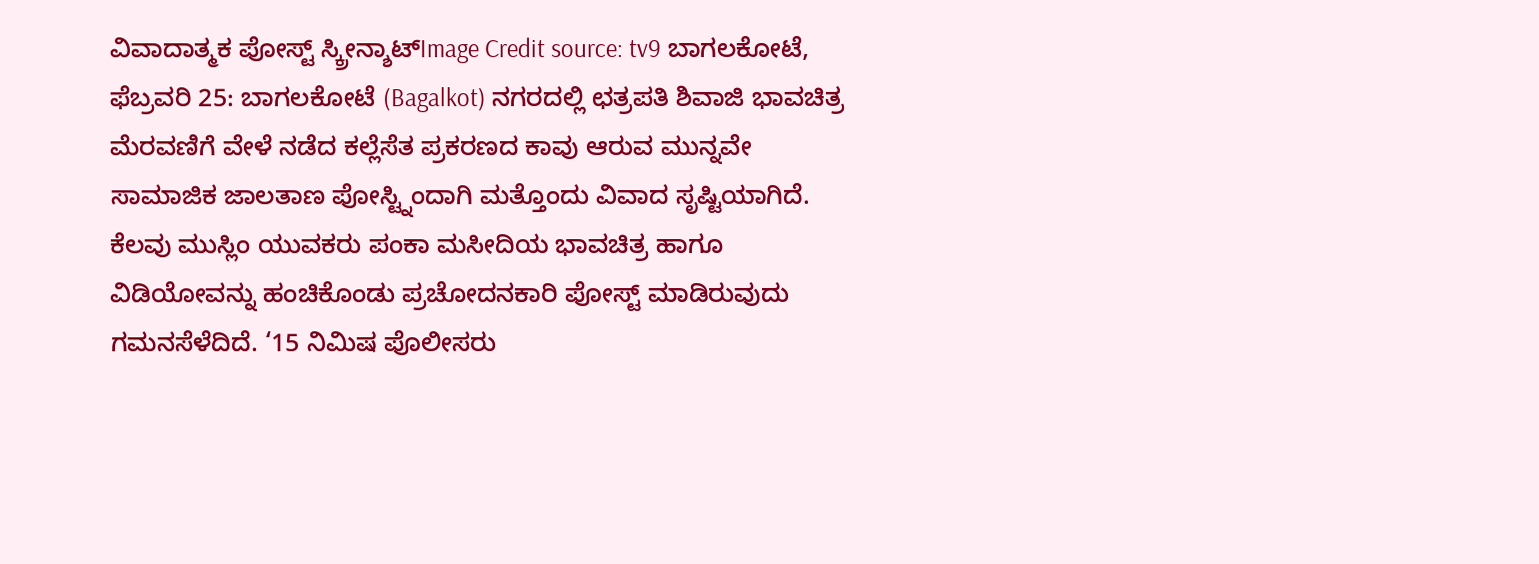ವಿವಾದಾತ್ಮಕ ಪೋಸ್ಟ್ ಸ್ಕ್ರೀನ್ಶಾಟ್Image Credit source: tv9 ಬಾಗಲಕೋಟೆ, ಫೆಬ್ರವರಿ 25: ಬಾಗಲಕೋಟೆ (Bagalkot) ನಗರದಲ್ಲಿ ಛತ್ರಪತಿ ಶಿವಾಜಿ ಭಾವಚಿತ್ರ ಮೆರವಣಿಗೆ ವೇಳೆ ನಡೆದ ಕಲ್ಲೆಸೆತ ಪ್ರಕರಣದ ಕಾವು ಆರುವ ಮುನ್ನವೇ ಸಾಮಾಜಿಕ ಜಾಲತಾಣ ಪೋಸ್ಟ್ನಿಂದಾಗಿ ಮತ್ತೊಂದು ವಿವಾದ ಸೃಷ್ಟಿಯಾಗಿದೆ. ಕೆಲವು ಮುಸ್ಲಿಂ ಯುವಕರು ಪಂಕಾ ಮಸೀದಿಯ ಭಾವಚಿತ್ರ ಹಾಗೂ ವಿಡಿಯೋವನ್ನು ಹಂಚಿಕೊಂಡು ಪ್ರಚೋದನಕಾರಿ ಪೋಸ್ಟ್ ಮಾಡಿರುವುದು ಗಮನಸೆಳೆದಿದೆ. ‘15 ನಿಮಿಷ ಪೊಲೀಸರು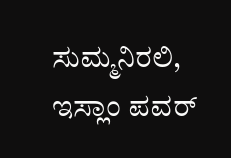ಸುಮ್ಮನಿರಲಿ, ಇಸ್ಲಾಂ ಪವರ್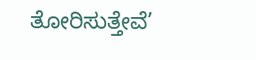ತೋರಿಸುತ್ತೇವೆ’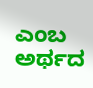ಎಂಬ ಅರ್ಥದ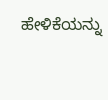ಹೇಳಿಕೆಯನ್ನು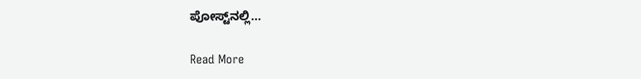ಪೋಸ್ಟ್‌ನಲ್ಲಿ…

Read More